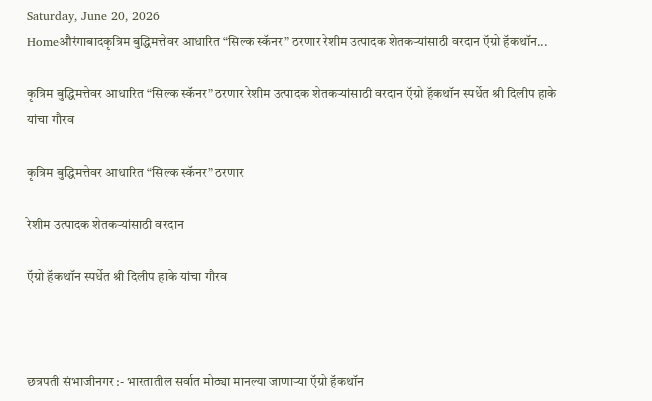Saturday, June 20, 2026
Homeऔरंगाबादकृत्रिम बुद्धिमत्तेवर आधारित “सिल्क स्कॅनर” ठरणार रेशीम उत्पादक शेतकऱ्यांसाठी वरदान ऍग्रो हॅकथॉन...

कृत्रिम बुद्धिमत्तेवर आधारित “सिल्क स्कॅनर” ठरणार रेशीम उत्पादक शेतकऱ्यांसाठी वरदान ऍग्रो हॅकथॉन स्पर्धेत श्री दिलीप हाके यांचा गौरव

कृत्रिम बुद्धिमत्तेवर आधारित “सिल्क स्कॅनर” ठरणार

रेशीम उत्पादक शेतकऱ्यांसाठी वरदान

ऍग्रो हॅकथॉन स्पर्धेत श्री दिलीप हाके यांचा गौरव



छत्रपती संभाजीनगर :- भारतातील सर्वात मोठ्या मानल्या जाणाऱ्या ऍग्रो हॅकथॉन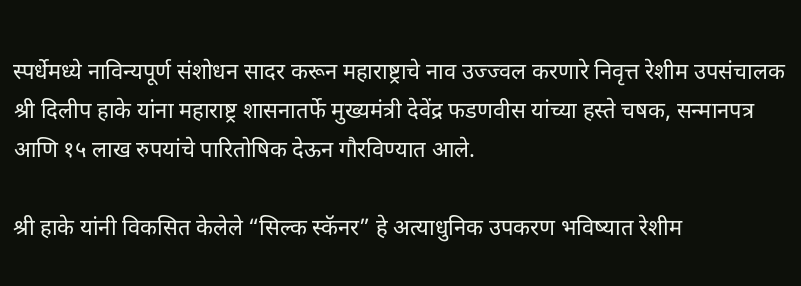स्पर्धेमध्ये नाविन्यपूर्ण संशोधन सादर करून महाराष्ट्राचे नाव उज्ज्वल करणारे निवृत्त रेशीम उपसंचालक श्री दिलीप हाके यांना महाराष्ट्र शासनातर्फे मुख्यमंत्री देवेंद्र फडणवीस यांच्या हस्ते चषक, सन्मानपत्र आणि १५ लाख रुपयांचे पारितोषिक देऊन गौरविण्यात आले.

श्री हाके यांनी विकसित केलेले “सिल्क स्कॅनर” हे अत्याधुनिक उपकरण भविष्यात रेशीम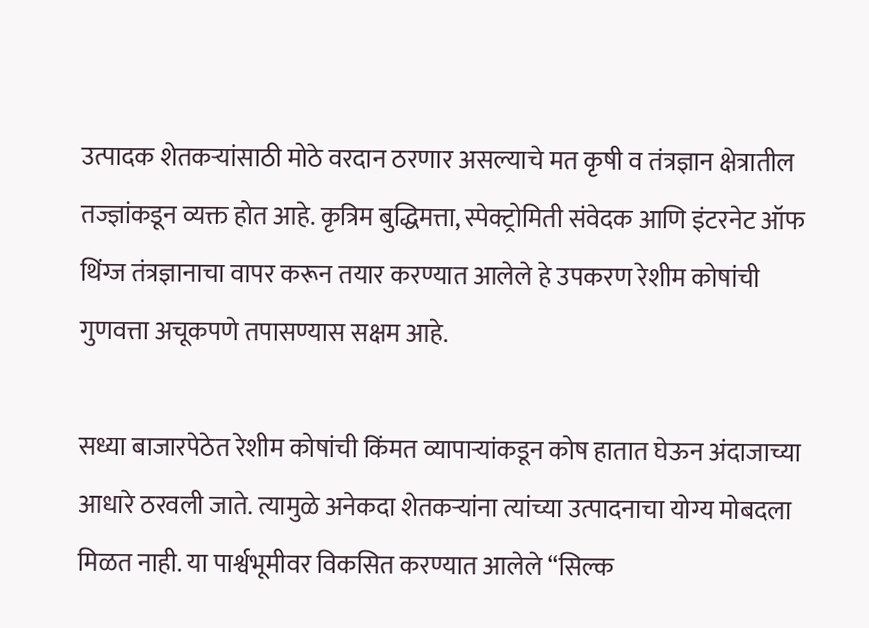उत्पादक शेतकऱ्यांसाठी मोठे वरदान ठरणार असल्याचे मत कृषी व तंत्रज्ञान क्षेत्रातील तज्ज्ञांकडून व्यक्त होत आहे. कृत्रिम बुद्धिमत्ता, स्पेक्ट्रोमिती संवेदक आणि इंटरनेट ऑफ थिंग्ज तंत्रज्ञानाचा वापर करून तयार करण्यात आलेले हे उपकरण रेशीम कोषांची गुणवत्ता अचूकपणे तपासण्यास सक्षम आहे.

सध्या बाजारपेठेत रेशीम कोषांची किंमत व्यापाऱ्यांकडून कोष हातात घेऊन अंदाजाच्या आधारे ठरवली जाते. त्यामुळे अनेकदा शेतकऱ्यांना त्यांच्या उत्पादनाचा योग्य मोबदला मिळत नाही. या पार्श्वभूमीवर विकसित करण्यात आलेले “सिल्क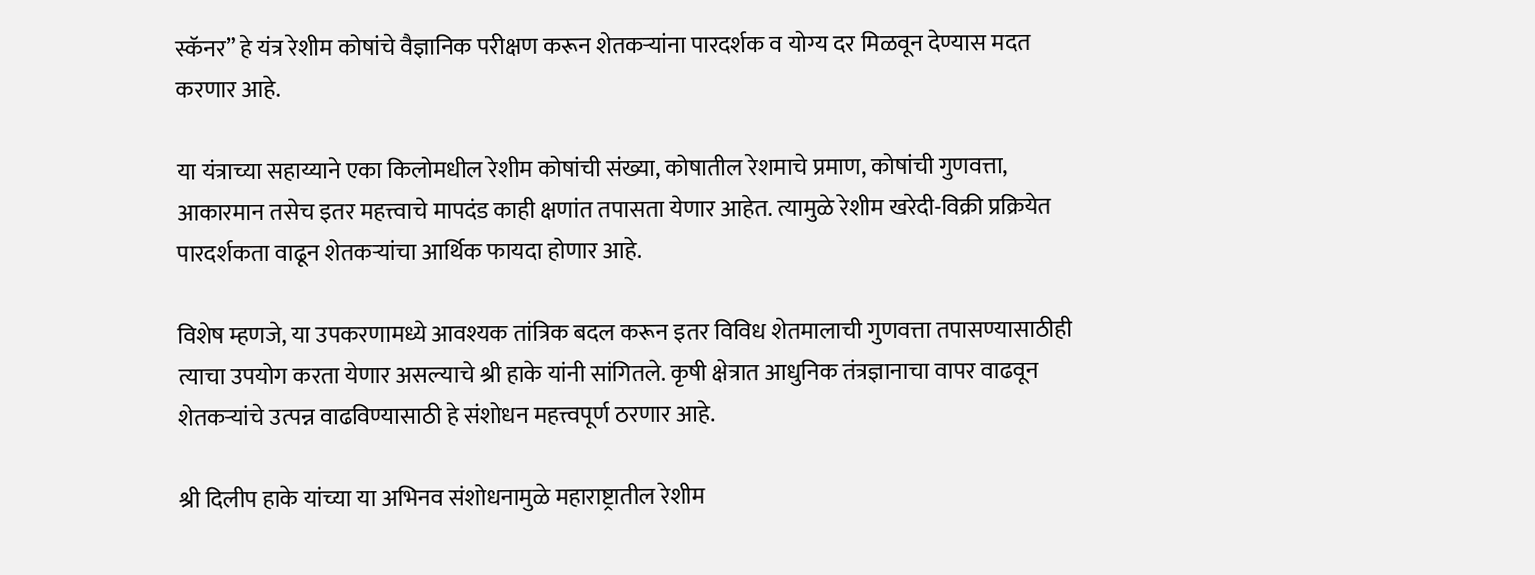स्कॅनर” हे यंत्र रेशीम कोषांचे वैज्ञानिक परीक्षण करून शेतकऱ्यांना पारदर्शक व योग्य दर मिळवून देण्यास मदत करणार आहे.

या यंत्राच्या सहाय्याने एका किलोमधील रेशीम कोषांची संख्या, कोषातील रेशमाचे प्रमाण, कोषांची गुणवत्ता, आकारमान तसेच इतर महत्त्वाचे मापदंड काही क्षणांत तपासता येणार आहेत. त्यामुळे रेशीम खरेदी-विक्री प्रक्रियेत पारदर्शकता वाढून शेतकऱ्यांचा आर्थिक फायदा होणार आहे.

विशेष म्हणजे, या उपकरणामध्ये आवश्यक तांत्रिक बदल करून इतर विविध शेतमालाची गुणवत्ता तपासण्यासाठीही त्याचा उपयोग करता येणार असल्याचे श्री हाके यांनी सांगितले. कृषी क्षेत्रात आधुनिक तंत्रज्ञानाचा वापर वाढवून शेतकऱ्यांचे उत्पन्न वाढविण्यासाठी हे संशोधन महत्त्वपूर्ण ठरणार आहे.

श्री दिलीप हाके यांच्या या अभिनव संशोधनामुळे महाराष्ट्रातील रेशीम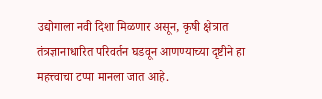उद्योगाला नवी दिशा मिळणार असून, कृषी क्षेत्रात तंत्रज्ञानाधारित परिवर्तन घडवून आणण्याच्या दृष्टीने हा महत्त्वाचा टप्पा मानला जात आहे.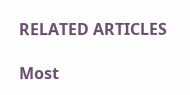RELATED ARTICLES

Most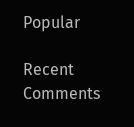Popular

Recent Comments